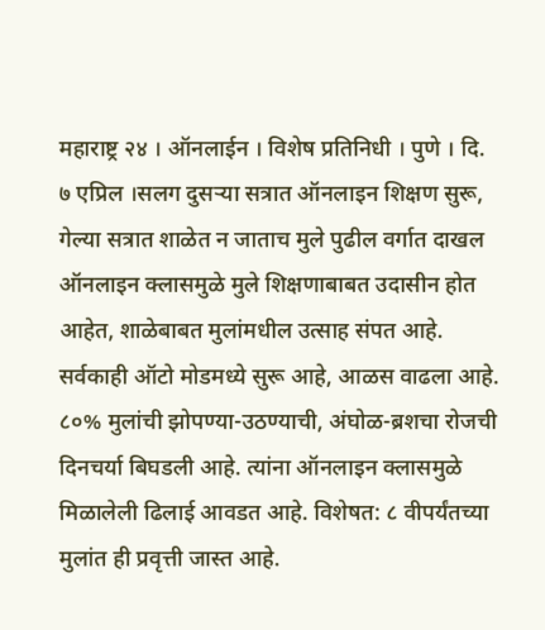महाराष्ट्र २४ । ऑनलाईन । विशेष प्रतिनिधी । पुणे । दि. ७ एप्रिल ।सलग दुसऱ्या सत्रात ऑनलाइन शिक्षण सुरू, गेल्या सत्रात शाळेत न जाताच मुले पुढील वर्गात दाखल ऑनलाइन क्लासमुळे मुले शिक्षणाबाबत उदासीन होत आहेत, शाळेबाबत मुलांमधील उत्साह संपत आहे. सर्वकाही ऑटो मोडमध्ये सुरू आहे, आळस वाढला आहे. ८०% मुलांची झोपण्या-उठण्याची, अंघोळ-ब्रशचा रोजची दिनचर्या बिघडली आहे. त्यांना ऑनलाइन क्लासमुळे मिळालेली ढिलाई आवडत आहे. विशेषत: ८ वीपर्यंतच्या मुलांत ही प्रवृत्ती जास्त आहे.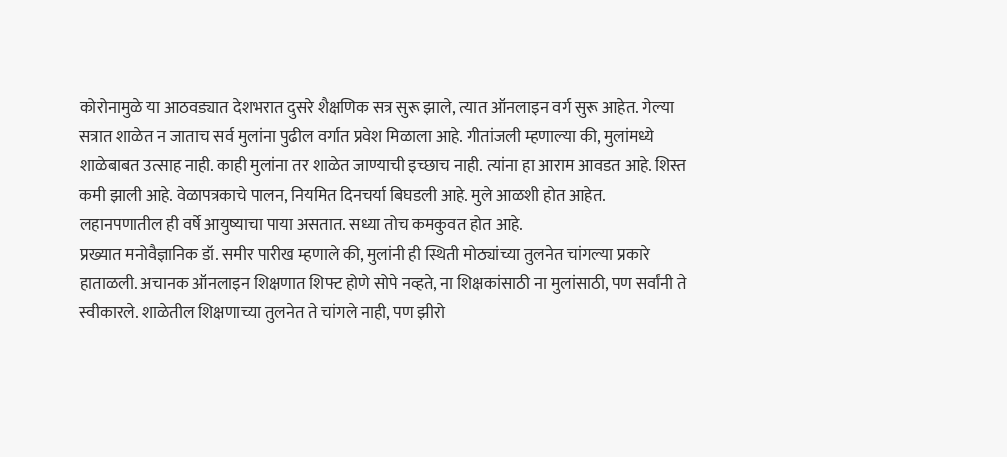कोरोनामुळे या आठवड्यात देशभरात दुसरे शैक्षणिक सत्र सुरू झाले, त्यात ऑनलाइन वर्ग सुरू आहेत. गेल्या सत्रात शाळेत न जाताच सर्व मुलांना पुढील वर्गात प्रवेश मिळाला आहे. गीतांजली म्हणाल्या की, मुलांमध्ये शाळेबाबत उत्साह नाही. काही मुलांना तर शाळेत जाण्याची इच्छाच नाही. त्यांना हा आराम आवडत आहे. शिस्त कमी झाली आहे. वेळापत्रकाचे पालन, नियमित दिनचर्या बिघडली आहे. मुले आळशी होत आहेत. लहानपणातील ही वर्षे आयुष्याचा पाया असतात. सध्या तोच कमकुवत होत आहे.
प्रख्यात मनोवैज्ञानिक डॉ. समीर पारीख म्हणाले की, मुलांनी ही स्थिती मोठ्यांच्या तुलनेत चांगल्या प्रकारे हाताळली. अचानक ऑनलाइन शिक्षणात शिफ्ट होणे सोपे नव्हते, ना शिक्षकांसाठी ना मुलांसाठी, पण सर्वांनी ते स्वीकारले. शाळेतील शिक्षणाच्या तुलनेत ते चांगले नाही, पण झीरो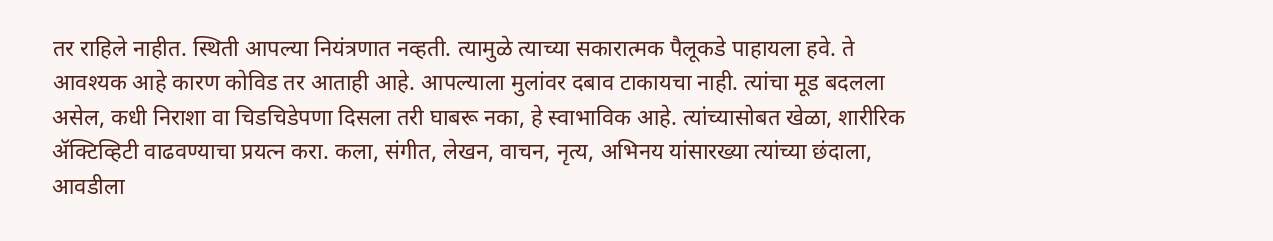तर राहिले नाहीत. स्थिती आपल्या नियंत्रणात नव्हती. त्यामुळे त्याच्या सकारात्मक पैलूकडे पाहायला हवे. ते आवश्यक आहे कारण कोविड तर आताही आहे. आपल्याला मुलांवर दबाव टाकायचा नाही. त्यांचा मूड बदलला असेल, कधी निराशा वा चिडचिडेपणा दिसला तरी घाबरू नका, हे स्वाभाविक आहे. त्यांच्यासोबत खेळा, शारीरिक ॲक्टिव्हिटी वाढवण्याचा प्रयत्न करा. कला, संगीत, लेखन, वाचन, नृत्य, अभिनय यांसारख्या त्यांच्या छंदाला, आवडीला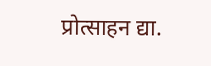प्रोत्साहन द्या.